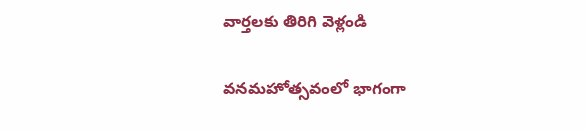వార్తలకు తిరిగి వెళ్లండి

వనమహోత్సవంలో భాగంగా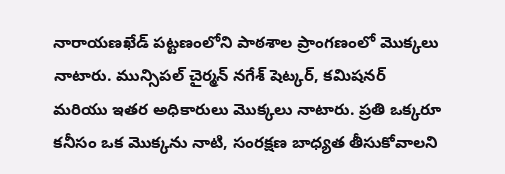నారాయణఖేడ్ పట్టణంలోని పాఠశాల ప్రాంగణంలో మొక్కలు నాటారు. మున్సిపల్ చైర్మన్ నగేశ్ షెట్కర్, కమిషనర్ మరియు ఇతర అధికారులు మొక్కలు నాటారు. ప్రతి ఒక్కరూ కనీసం ఒక మొక్కను నాటి, సంరక్షణ బాధ్యత తీసుకోవాలని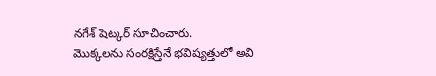నగేశ్ షెట్కర్ సూచించారు.
మొక్కలను సంరక్షిస్తేనే భవిష్యత్తులో అవి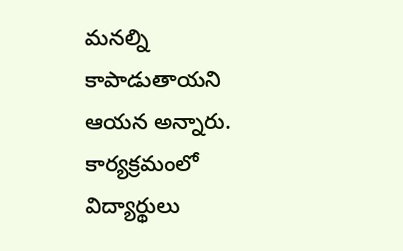మనల్ని కాపాడుతాయని ఆయన అన్నారు. కార్యక్రమంలో విద్యార్థులు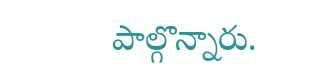పాల్గొన్నారు.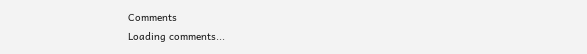Comments
Loading comments...